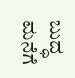ಬುದ್ಧ ಮನೆಗೆ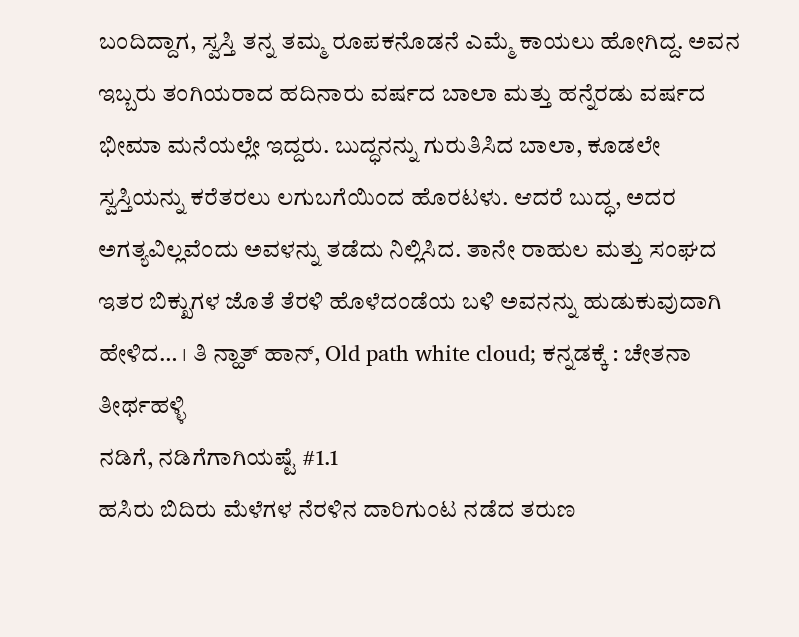ಬಂದಿದ್ದಾಗ, ಸ್ವಸ್ತಿ ತನ್ನ ತಮ್ಮ ರೂಪಕನೊಡನೆ ಎಮ್ಮೆ ಕಾಯಲು ಹೋಗಿದ್ದ. ಅವನ ಇಬ್ಬರು ತಂಗಿಯರಾದ ಹದಿನಾರು ವರ್ಷದ ಬಾಲಾ ಮತ್ತು ಹನ್ನೆರಡು ವರ್ಷದ ಭೀಮಾ ಮನೆಯಲ್ಲೇ ಇದ್ದರು. ಬುದ್ಧನನ್ನು ಗುರುತಿಸಿದ ಬಾಲಾ, ಕೂಡಲೇ ಸ್ವಸ್ತಿಯನ್ನು ಕರೆತರಲು ಲಗುಬಗೆಯಿಂದ ಹೊರಟಳು. ಆದರೆ ಬುದ್ಧ, ಅದರ ಅಗತ್ಯವಿಲ್ಲವೆಂದು ಅವಳನ್ನು ತಡೆದು ನಿಲ್ಲಿಸಿದ. ತಾನೇ ರಾಹುಲ ಮತ್ತು ಸಂಘದ ಇತರ ಬಿಕ್ಖುಗಳ ಜೊತೆ ತೆರಳಿ ಹೊಳೆದಂಡೆಯ ಬಳಿ ಅವನನ್ನು ಹುಡುಕುವುದಾಗಿ ಹೇಳಿದ… । ತಿ ನ್ಹಾತ್ ಹಾನ್, Old path white cloud; ಕನ್ನಡಕ್ಕೆ : ಚೇತನಾ ತೀರ್ಥಹಳ್ಳಿ
ನಡಿಗೆ, ನಡಿಗೆಗಾಗಿಯಷ್ಟೆ #1.1
ಹಸಿರು ಬಿದಿರು ಮೆಳೆಗಳ ನೆರಳಿನ ದಾರಿಗುಂಟ ನಡೆದ ತರುಣ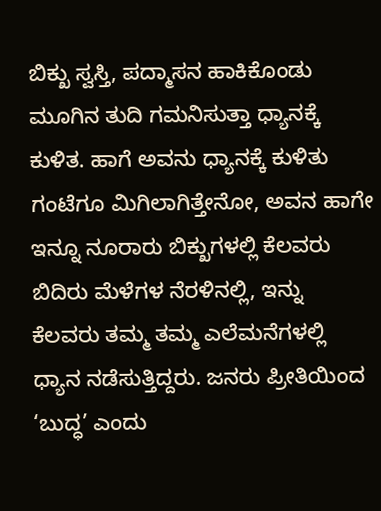ಬಿಕ್ಖು ಸ್ವಸ್ತಿ, ಪದ್ಮಾಸನ ಹಾಕಿಕೊಂಡು ಮೂಗಿನ ತುದಿ ಗಮನಿಸುತ್ತಾ ಧ್ಯಾನಕ್ಕೆ ಕುಳಿತ. ಹಾಗೆ ಅವನು ಧ್ಯಾನಕ್ಕೆ ಕುಳಿತು ಗಂಟೆಗೂ ಮಿಗಿಲಾಗಿತ್ತೇನೋ, ಅವನ ಹಾಗೇ ಇನ್ನೂ ನೂರಾರು ಬಿಕ್ಖುಗಳಲ್ಲಿ ಕೆಲವರು ಬಿದಿರು ಮೆಳೆಗಳ ನೆರಳಿನಲ್ಲಿ, ಇನ್ನು ಕೆಲವರು ತಮ್ಮ ತಮ್ಮ ಎಲೆಮನೆಗಳಲ್ಲಿ ಧ್ಯಾನ ನಡೆಸುತ್ತಿದ್ದರು. ಜನರು ಪ್ರೀತಿಯಿಂದ ‘ಬುದ್ಧ’ ಎಂದು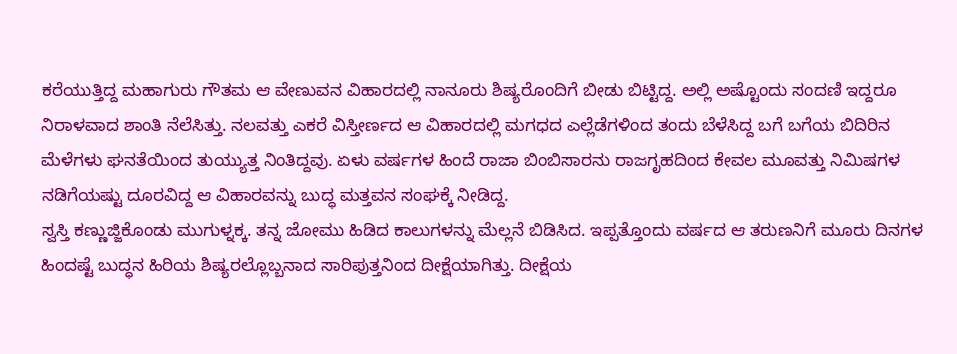ಕರೆಯುತ್ತಿದ್ದ ಮಹಾಗುರು ಗೌತಮ ಆ ವೇಣುವನ ವಿಹಾರದಲ್ಲಿ ನಾನೂರು ಶಿಷ್ಯರೊಂದಿಗೆ ಬೀಡು ಬಿಟ್ಟಿದ್ದ. ಅಲ್ಲಿ ಅಷ್ಟೊಂದು ಸಂದಣಿ ಇದ್ದರೂ ನಿರಾಳವಾದ ಶಾಂತಿ ನೆಲೆಸಿತ್ತು. ನಲವತ್ತು ಎಕರೆ ವಿಸ್ತೀರ್ಣದ ಆ ವಿಹಾರದಲ್ಲಿ ಮಗಧದ ಎಲ್ಲೆಡೆಗಳಿಂದ ತಂದು ಬೆಳೆಸಿದ್ದ ಬಗೆ ಬಗೆಯ ಬಿದಿರಿನ ಮೆಳೆಗಳು ಘನತೆಯಿಂದ ತುಯ್ಯುತ್ತ ನಿಂತಿದ್ದವು. ಏಳು ವರ್ಷಗಳ ಹಿಂದೆ ರಾಜಾ ಬಿಂಬಿಸಾರನು ರಾಜಗೃಹದಿಂದ ಕೇವಲ ಮೂವತ್ತು ನಿಮಿಷಗಳ ನಡಿಗೆಯಷ್ಟು ದೂರವಿದ್ದ ಆ ವಿಹಾರವನ್ನು ಬುದ್ಧ ಮತ್ತವನ ಸಂಘಕ್ಕೆ ನೀಡಿದ್ದ.
ಸ್ವಸ್ತಿ ಕಣ್ಣುಜ್ಜಿಕೊಂಡು ಮುಗುಳ್ನಕ್ಕ. ತನ್ನ ಜೋಮು ಹಿಡಿದ ಕಾಲುಗಳನ್ನು ಮೆಲ್ಲನೆ ಬಿಡಿಸಿದ. ಇಪ್ಪತ್ತೊಂದು ವರ್ಷದ ಆ ತರುಣನಿಗೆ ಮೂರು ದಿನಗಳ ಹಿಂದಷ್ಟೆ ಬುದ್ಧನ ಹಿರಿಯ ಶಿಷ್ಯರಲ್ಲೊಬ್ಬನಾದ ಸಾರಿಪುತ್ತನಿಂದ ದೀಕ್ಷೆಯಾಗಿತ್ತು. ದೀಕ್ಷೆಯ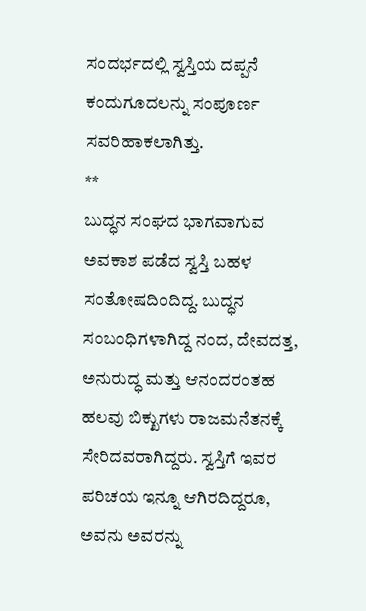ಸಂದರ್ಭದಲ್ಲಿ ಸ್ವಸ್ತಿಯ ದಪ್ಪನೆ ಕಂದುಗೂದಲನ್ನು ಸಂಪೂರ್ಣ ಸವರಿಹಾಕಲಾಗಿತ್ತು.
**
ಬುದ್ಧನ ಸಂಘದ ಭಾಗವಾಗುವ ಅವಕಾಶ ಪಡೆದ ಸ್ವಸ್ತಿ ಬಹಳ ಸಂತೋಷದಿಂದಿದ್ದ. ಬುದ್ಧನ ಸಂಬಂಧಿಗಳಾಗಿದ್ದ ನಂದ, ದೇವದತ್ತ, ಅನುರುದ್ಧ ಮತ್ತು ಆನಂದರಂತಹ ಹಲವು ಬಿಕ್ಖುಗಳು ರಾಜಮನೆತನಕ್ಕೆ ಸೇರಿದವರಾಗಿದ್ದರು. ಸ್ವಸ್ತಿಗೆ ಇವರ ಪರಿಚಯ ಇನ್ನೂ ಆಗಿರದಿದ್ದರೂ, ಅವನು ಅವರನ್ನು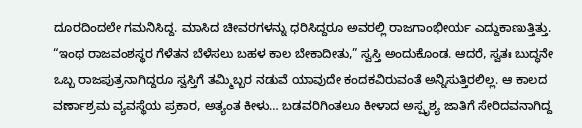ದೂರದಿಂದಲೇ ಗಮನಿಸಿದ್ದ. ಮಾಸಿದ ಚೀವರಗಳನ್ನು ಧರಿಸಿದ್ದರೂ ಅವರಲ್ಲಿ ರಾಜಗಾಂಭೀರ್ಯ ಎದ್ದುಕಾಣುತ್ತಿತ್ತು.
“ಇಂಥ ರಾಜವಂಶಸ್ಥರ ಗೆಳೆತನ ಬೆಳೆಸಲು ಬಹಳ ಕಾಲ ಬೇಕಾದೀತು,” ಸ್ವಸ್ತಿ ಅಂದುಕೊಂಡ. ಆದರೆ, ಸ್ವತಃ ಬುದ್ಧನೇ ಒಬ್ಬ ರಾಜಪುತ್ರನಾಗಿದ್ದರೂ ಸ್ವಸ್ತಿಗೆ ತಮ್ಮಿಬ್ಬರ ನಡುವೆ ಯಾವುದೇ ಕಂದಕವಿರುವಂತೆ ಅನ್ನಿಸುತ್ತಿರಲಿಲ್ಲ. ಆ ಕಾಲದ ವರ್ಣಾಶ್ರಮ ವ್ಯವಸ್ಥೆಯ ಪ್ರಕಾರ, ಅತ್ಯಂತ ಕೀಳು… ಬಡವರಿಗಿಂತಲೂ ಕೀಳಾದ ಅಸ್ಪೃಶ್ಯ ಜಾತಿಗೆ ಸೇರಿದವನಾಗಿದ್ದ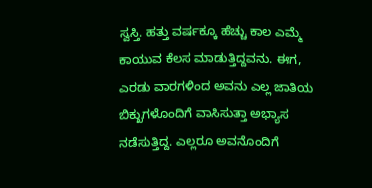ಸ್ವಸ್ತಿ. ಹತ್ತು ವರ್ಷಕ್ಕೂ ಹೆಚ್ಚು ಕಾಲ ಎಮ್ಮೆ ಕಾಯುವ ಕೆಲಸ ಮಾಡುತ್ತಿದ್ದವನು. ಈಗ, ಎರಡು ವಾರಗಳಿಂದ ಅವನು ಎಲ್ಲ ಜಾತಿಯ ಬಿಕ್ಖುಗಳೊಂದಿಗೆ ವಾಸಿಸುತ್ತಾ ಅಭ್ಯಾಸ ನಡೆಸುತ್ತಿದ್ದ. ಎಲ್ಲರೂ ಅವನೊಂದಿಗೆ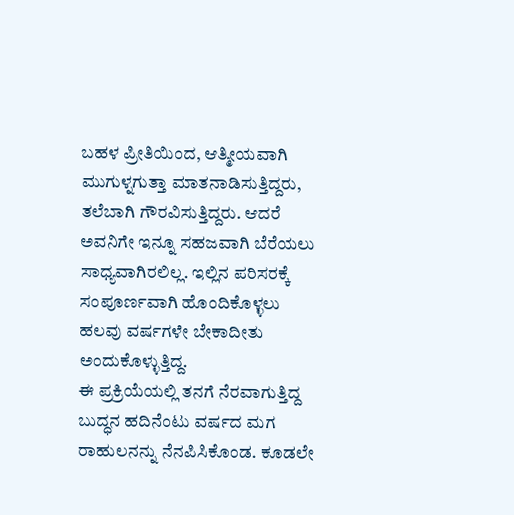ಬಹಳ ಪ್ರೀತಿಯಿಂದ, ಆತ್ಮೀಯವಾಗಿ ಮುಗುಳ್ನಗುತ್ತಾ ಮಾತನಾಡಿಸುತ್ತಿದ್ದರು, ತಲೆಬಾಗಿ ಗೌರವಿಸುತ್ತಿದ್ದರು. ಆದರೆ ಅವನಿಗೇ ಇನ್ನೂ ಸಹಜವಾಗಿ ಬೆರೆಯಲು ಸಾಧ್ಯವಾಗಿರಲಿಲ್ಲ. ಇಲ್ಲಿನ ಪರಿಸರಕ್ಕೆ ಸಂಪೂರ್ಣವಾಗಿ ಹೊಂದಿಕೊಳ್ಳಲು ಹಲವು ವರ್ಷಗಳೇ ಬೇಕಾದೀತು ಅಂದುಕೊಳ್ಳುತ್ತಿದ್ದ.
ಈ ಪ್ರಕ್ರಿಯೆಯಲ್ಲಿ ತನಗೆ ನೆರವಾಗುತ್ತಿದ್ದ ಬುದ್ಧನ ಹದಿನೆಂಟು ವರ್ಷದ ಮಗ ರಾಹುಲನನ್ನು ನೆನಪಿಸಿಕೊಂಡ. ಕೂಡಲೇ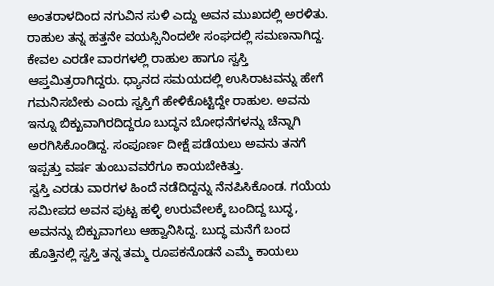ಅಂತರಾಳದಿಂದ ನಗುವಿನ ಸುಳಿ ಎದ್ದು ಅವನ ಮುಖದಲ್ಲಿ ಅರಳಿತು.
ರಾಹುಲ ತನ್ನ ಹತ್ತನೇ ವಯಸ್ಸಿನಿಂದಲೇ ಸಂಘದಲ್ಲಿ ಸಮಣನಾಗಿದ್ದ. ಕೇವಲ ಎರಡೇ ವಾರಗಳಲ್ಲಿ ರಾಹುಲ ಹಾಗೂ ಸ್ವಸ್ತಿ ಆಪ್ತಮಿತ್ರರಾಗಿದ್ದರು. ಧ್ಯಾನದ ಸಮಯದಲ್ಲಿ ಉಸಿರಾಟವನ್ನು ಹೇಗೆ ಗಮನಿಸಬೇಕು ಎಂದು ಸ್ವಸ್ತಿಗೆ ಹೇಳಿಕೊಟ್ಟಿದ್ದೇ ರಾಹುಲ. ಅವನು ಇನ್ನೂ ಬಿಕ್ಖುವಾಗಿರದಿದ್ದರೂ ಬುದ್ಧನ ಬೋಧನೆಗಳನ್ನು ಚೆನ್ನಾಗಿ ಅರಗಿಸಿಕೊಂಡಿದ್ದ. ಸಂಪೂರ್ಣ ದೀಕ್ಷೆ ಪಡೆಯಲು ಅವನು ತನಗೆ ಇಪ್ಪತ್ತು ವರ್ಷ ತುಂಬುವವರೆಗೂ ಕಾಯಬೇಕಿತ್ತು.
ಸ್ವಸ್ತಿ ಎರಡು ವಾರಗಳ ಹಿಂದೆ ನಡೆದಿದ್ದನ್ನು ನೆನಪಿಸಿಕೊಂಡ. ಗಯೆಯ ಸಮೀಪದ ಅವನ ಪುಟ್ಟ ಹಳ್ಳಿ ಉರುವೇಲಕ್ಕೆ ಬಂದಿದ್ದ ಬುದ್ಧ, ಅವನನ್ನು ಬಿಕ್ಖುವಾಗಲು ಆಹ್ವಾನಿಸಿದ್ದ. ಬುದ್ಧ ಮನೆಗೆ ಬಂದ ಹೊತ್ತಿನಲ್ಲಿ ಸ್ವಸ್ತಿ ತನ್ನ ತಮ್ಮ ರೂಪಕನೊಡನೆ ಎಮ್ಮೆ ಕಾಯಲು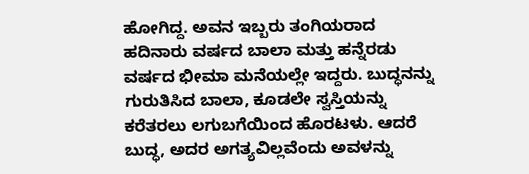ಹೋಗಿದ್ದ. ಅವನ ಇಬ್ಬರು ತಂಗಿಯರಾದ ಹದಿನಾರು ವರ್ಷದ ಬಾಲಾ ಮತ್ತು ಹನ್ನೆರಡು ವರ್ಷದ ಭೀಮಾ ಮನೆಯಲ್ಲೇ ಇದ್ದರು. ಬುದ್ಧನನ್ನು ಗುರುತಿಸಿದ ಬಾಲಾ, ಕೂಡಲೇ ಸ್ವಸ್ತಿಯನ್ನು ಕರೆತರಲು ಲಗುಬಗೆಯಿಂದ ಹೊರಟಳು. ಆದರೆ ಬುದ್ಧ, ಅದರ ಅಗತ್ಯವಿಲ್ಲವೆಂದು ಅವಳನ್ನು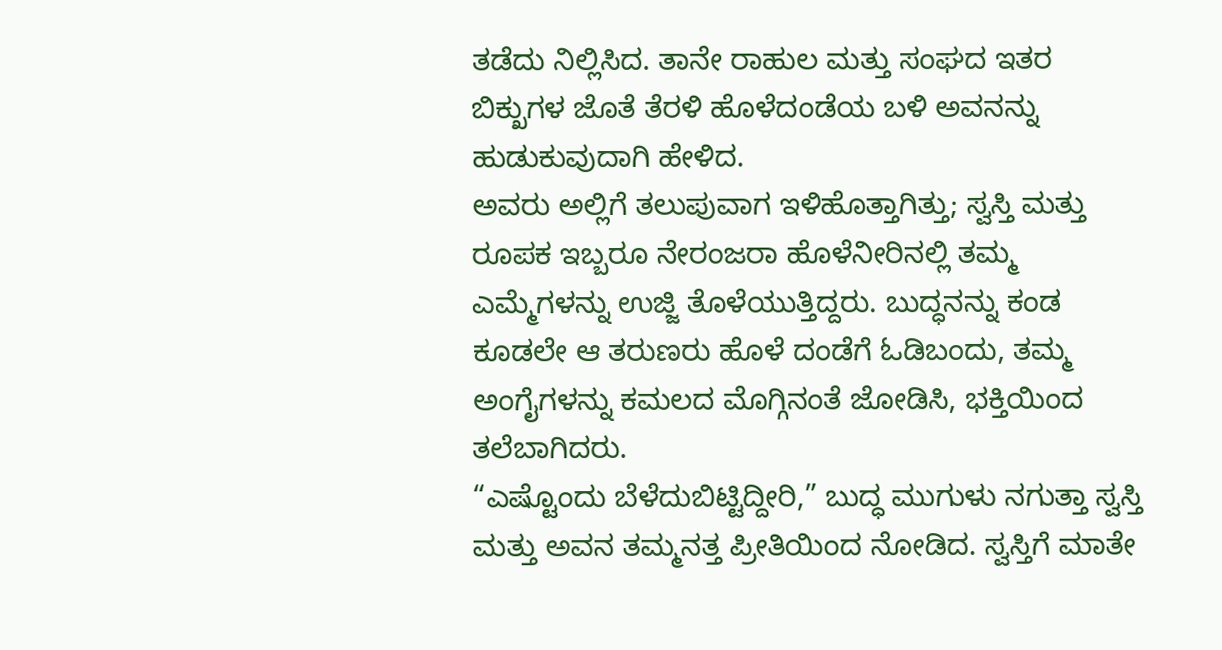ತಡೆದು ನಿಲ್ಲಿಸಿದ. ತಾನೇ ರಾಹುಲ ಮತ್ತು ಸಂಘದ ಇತರ ಬಿಕ್ಖುಗಳ ಜೊತೆ ತೆರಳಿ ಹೊಳೆದಂಡೆಯ ಬಳಿ ಅವನನ್ನು ಹುಡುಕುವುದಾಗಿ ಹೇಳಿದ.
ಅವರು ಅಲ್ಲಿಗೆ ತಲುಪುವಾಗ ಇಳಿಹೊತ್ತಾಗಿತ್ತು; ಸ್ವಸ್ತಿ ಮತ್ತು ರೂಪಕ ಇಬ್ಬರೂ ನೇರಂಜರಾ ಹೊಳೆನೀರಿನಲ್ಲಿ ತಮ್ಮ ಎಮ್ಮೆಗಳನ್ನು ಉಜ್ಜಿ ತೊಳೆಯುತ್ತಿದ್ದರು. ಬುದ್ಧನನ್ನು ಕಂಡ ಕೂಡಲೇ ಆ ತರುಣರು ಹೊಳೆ ದಂಡೆಗೆ ಓಡಿಬಂದು, ತಮ್ಮ ಅಂಗೈಗಳನ್ನು ಕಮಲದ ಮೊಗ್ಗಿನಂತೆ ಜೋಡಿಸಿ, ಭಕ್ತಿಯಿಂದ ತಲೆಬಾಗಿದರು.
“ಎಷ್ಟೊಂದು ಬೆಳೆದುಬಿಟ್ಟಿದ್ದೀರಿ,” ಬುದ್ಧ ಮುಗುಳು ನಗುತ್ತಾ ಸ್ವಸ್ತಿ ಮತ್ತು ಅವನ ತಮ್ಮನತ್ತ ಪ್ರೀತಿಯಿಂದ ನೋಡಿದ. ಸ್ವಸ್ತಿಗೆ ಮಾತೇ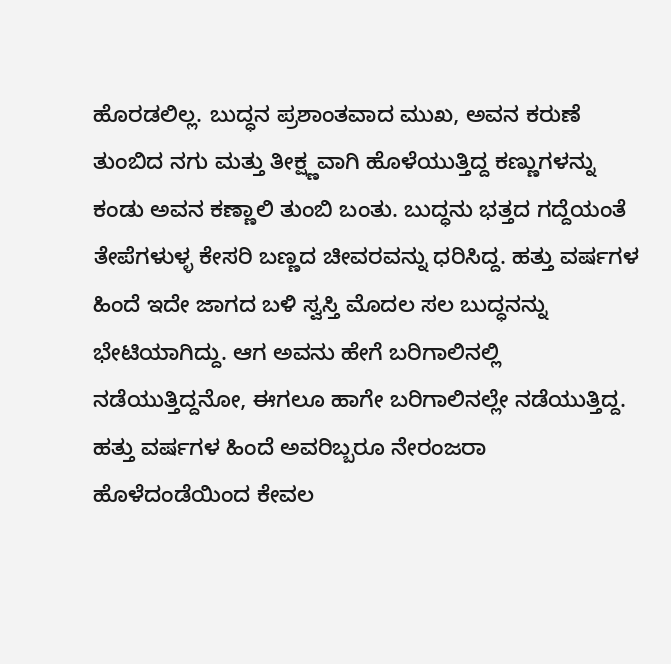ಹೊರಡಲಿಲ್ಲ. ಬುದ್ಧನ ಪ್ರಶಾಂತವಾದ ಮುಖ, ಅವನ ಕರುಣೆ ತುಂಬಿದ ನಗು ಮತ್ತು ತೀಕ್ಷ್ಣವಾಗಿ ಹೊಳೆಯುತ್ತಿದ್ದ ಕಣ್ಣುಗಳನ್ನು ಕಂಡು ಅವನ ಕಣ್ಣಾಲಿ ತುಂಬಿ ಬಂತು. ಬುದ್ಧನು ಭತ್ತದ ಗದ್ದೆಯಂತೆ ತೇಪೆಗಳುಳ್ಳ ಕೇಸರಿ ಬಣ್ಣದ ಚೀವರವನ್ನು ಧರಿಸಿದ್ದ. ಹತ್ತು ವರ್ಷಗಳ ಹಿಂದೆ ಇದೇ ಜಾಗದ ಬಳಿ ಸ್ವಸ್ತಿ ಮೊದಲ ಸಲ ಬುದ್ಧನನ್ನು ಭೇಟಿಯಾಗಿದ್ದು. ಆಗ ಅವನು ಹೇಗೆ ಬರಿಗಾಲಿನಲ್ಲಿ ನಡೆಯುತ್ತಿದ್ದನೋ, ಈಗಲೂ ಹಾಗೇ ಬರಿಗಾಲಿನಲ್ಲೇ ನಡೆಯುತ್ತಿದ್ದ. ಹತ್ತು ವರ್ಷಗಳ ಹಿಂದೆ ಅವರಿಬ್ಬರೂ ನೇರಂಜರಾ ಹೊಳೆದಂಡೆಯಿಂದ ಕೇವಲ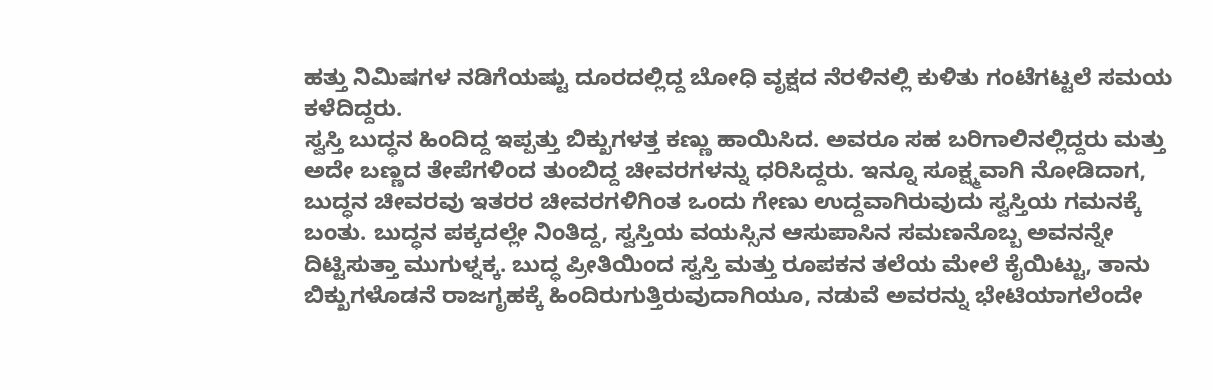ಹತ್ತು ನಿಮಿಷಗಳ ನಡಿಗೆಯಷ್ಟು ದೂರದಲ್ಲಿದ್ದ ಬೋಧಿ ವೃಕ್ಷದ ನೆರಳಿನಲ್ಲಿ ಕುಳಿತು ಗಂಟೆಗಟ್ಟಲೆ ಸಮಯ ಕಳೆದಿದ್ದರು.
ಸ್ವಸ್ತಿ ಬುದ್ಧನ ಹಿಂದಿದ್ದ ಇಪ್ಪತ್ತು ಬಿಕ್ಖುಗಳತ್ತ ಕಣ್ಣು ಹಾಯಿಸಿದ. ಅವರೂ ಸಹ ಬರಿಗಾಲಿನಲ್ಲಿದ್ದರು ಮತ್ತು ಅದೇ ಬಣ್ಣದ ತೇಪೆಗಳಿಂದ ತುಂಬಿದ್ದ ಚೀವರಗಳನ್ನು ಧರಿಸಿದ್ದರು. ಇನ್ನೂ ಸೂಕ್ಷ್ಮವಾಗಿ ನೋಡಿದಾಗ, ಬುದ್ಧನ ಚೀವರವು ಇತರರ ಚೀವರಗಳಿಗಿಂತ ಒಂದು ಗೇಣು ಉದ್ದವಾಗಿರುವುದು ಸ್ವಸ್ತಿಯ ಗಮನಕ್ಕೆ ಬಂತು. ಬುದ್ಧನ ಪಕ್ಕದಲ್ಲೇ ನಿಂತಿದ್ದ, ಸ್ವಸ್ತಿಯ ವಯಸ್ಸಿನ ಆಸುಪಾಸಿನ ಸಮಣನೊಬ್ಬ ಅವನನ್ನೇ ದಿಟ್ಟಿಸುತ್ತಾ ಮುಗುಳ್ನಕ್ಕ. ಬುದ್ಧ ಪ್ರೀತಿಯಿಂದ ಸ್ವಸ್ತಿ ಮತ್ತು ರೂಪಕನ ತಲೆಯ ಮೇಲೆ ಕೈಯಿಟ್ಟು, ತಾನು ಬಿಕ್ಖುಗಳೊಡನೆ ರಾಜಗೃಹಕ್ಕೆ ಹಿಂದಿರುಗುತ್ತಿರುವುದಾಗಿಯೂ, ನಡುವೆ ಅವರನ್ನು ಭೇಟಿಯಾಗಲೆಂದೇ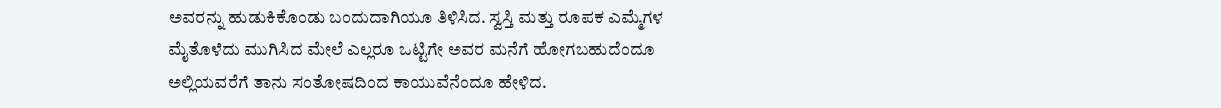ಅವರನ್ನು ಹುಡುಕಿಕೊಂಡು ಬಂದುದಾಗಿಯೂ ತಿಳಿಸಿದ. ಸ್ವಸ್ತಿ ಮತ್ತು ರೂಪಕ ಎಮ್ಮೆಗಳ ಮೈತೊಳೆದು ಮುಗಿಸಿದ ಮೇಲೆ ಎಲ್ಲರೂ ಒಟ್ಟಿಗೇ ಅವರ ಮನೆಗೆ ಹೋಗಬಹುದೆಂದೂ ಅಲ್ಲಿಯವರೆಗೆ ತಾನು ಸಂತೋಷದಿಂದ ಕಾಯುವೆನೆಂದೂ ಹೇಳಿದ.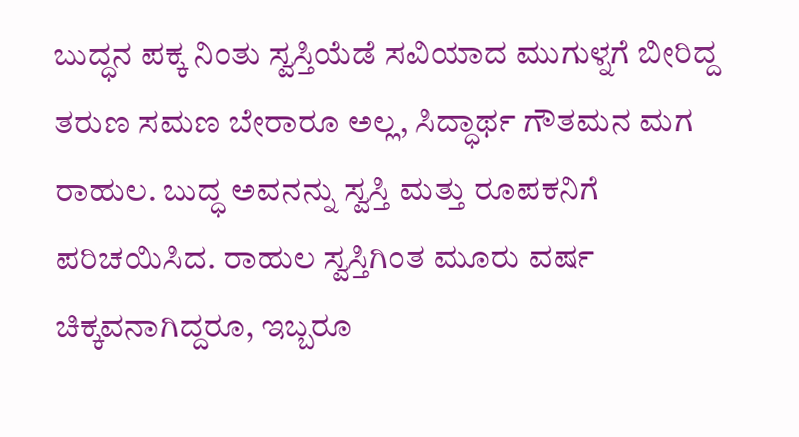ಬುದ್ಧನ ಪಕ್ಕ ನಿಂತು ಸ್ವಸ್ತಿಯೆಡೆ ಸವಿಯಾದ ಮುಗುಳ್ನಗೆ ಬೀರಿದ್ದ ತರುಣ ಸಮಣ ಬೇರಾರೂ ಅಲ್ಲ, ಸಿದ್ಧಾರ್ಥ ಗೌತಮನ ಮಗ ರಾಹುಲ. ಬುದ್ಧ ಅವನನ್ನು ಸ್ವಸ್ತಿ ಮತ್ತು ರೂಪಕನಿಗೆ ಪರಿಚಯಿಸಿದ. ರಾಹುಲ ಸ್ವಸ್ತಿಗಿಂತ ಮೂರು ವರ್ಷ ಚಿಕ್ಕವನಾಗಿದ್ದರೂ, ಇಬ್ಬರೂ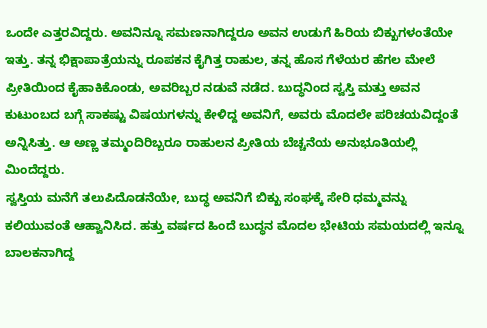ಒಂದೇ ಎತ್ತರವಿದ್ದರು. ಅವನಿನ್ನೂ ಸಮಣನಾಗಿದ್ದರೂ ಅವನ ಉಡುಗೆ ಹಿರಿಯ ಬಿಕ್ಖುಗಳಂತೆಯೇ ಇತ್ತು. ತನ್ನ ಭಿಕ್ಷಾಪಾತ್ರೆಯನ್ನು ರೂಪಕನ ಕೈಗಿತ್ತ ರಾಹುಲ, ತನ್ನ ಹೊಸ ಗೆಳೆಯರ ಹೆಗಲ ಮೇಲೆ ಪ್ರೀತಿಯಿಂದ ಕೈಹಾಕಿಕೊಂಡು, ಅವರಿಬ್ಬರ ನಡುವೆ ನಡೆದ. ಬುದ್ಧನಿಂದ ಸ್ವಸ್ತಿ ಮತ್ತು ಅವನ ಕುಟುಂಬದ ಬಗ್ಗೆ ಸಾಕಷ್ಟು ವಿಷಯಗಳನ್ನು ಕೇಳಿದ್ದ ಅವನಿಗೆ, ಅವರು ಮೊದಲೇ ಪರಿಚಯವಿದ್ದಂತೆ ಅನ್ನಿಸಿತ್ತು. ಆ ಅಣ್ಣ ತಮ್ಮಂದಿರಿಬ್ಬರೂ ರಾಹುಲನ ಪ್ರೀತಿಯ ಬೆಚ್ಚನೆಯ ಅನುಭೂತಿಯಲ್ಲಿ ಮಿಂದೆದ್ದರು.
ಸ್ವಸ್ತಿಯ ಮನೆಗೆ ತಲುಪಿದೊಡನೆಯೇ, ಬುದ್ಧ ಅವನಿಗೆ ಬಿಕ್ಖು ಸಂಘಕ್ಕೆ ಸೇರಿ ಧಮ್ಮವನ್ನು ಕಲಿಯುವಂತೆ ಆಹ್ವಾನಿಸಿದ. ಹತ್ತು ವರ್ಷದ ಹಿಂದೆ ಬುದ್ಧನ ಮೊದಲ ಭೇಟಿಯ ಸಮಯದಲ್ಲಿ ಇನ್ನೂ ಬಾಲಕನಾಗಿದ್ದ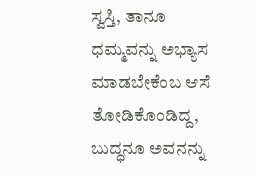ಸ್ವಸ್ತಿ, ತಾನೂ ಧಮ್ಮವನ್ನು ಅಭ್ಯಾಸ ಮಾಡಬೇಕೆಂಬ ಆಸೆ ತೋಡಿಕೊಂಡಿದ್ದ, ಬುದ್ಧನೂ ಅವನನ್ನು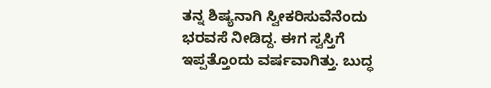ತನ್ನ ಶಿಷ್ಯನಾಗಿ ಸ್ವೀಕರಿಸುವೆನೆಂದು ಭರವಸೆ ನೀಡಿದ್ದ. ಈಗ ಸ್ವಸ್ತಿಗೆ ಇಪ್ಪತ್ತೊಂದು ವರ್ಷವಾಗಿತ್ತು. ಬುದ್ಧ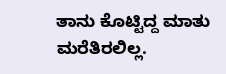ತಾನು ಕೊಟ್ಟಿದ್ದ ಮಾತು ಮರೆತಿರಲಿಲ್ಲ.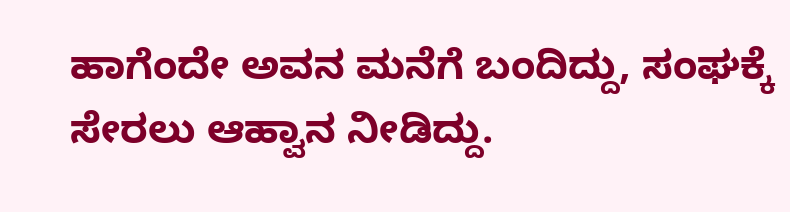ಹಾಗೆಂದೇ ಅವನ ಮನೆಗೆ ಬಂದಿದ್ದು, ಸಂಘಕ್ಕೆ ಸೇರಲು ಆಹ್ವಾನ ನೀಡಿದ್ದು.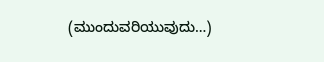(ಮುಂದುವರಿಯುವುದು…)